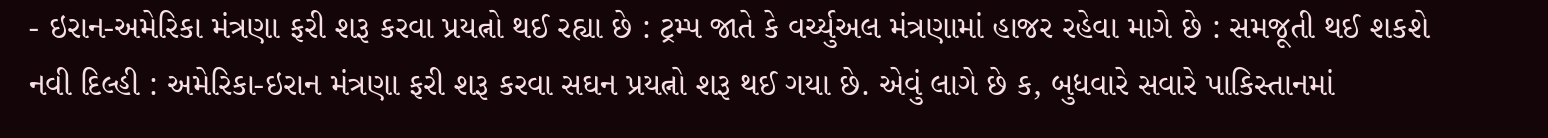- ઇરાન-અમેરિકા મંત્રણા ફરી શરૂ કરવા પ્રયત્નો થઈ રહ્યા છે : ટ્રમ્પ જાતે કે વર્ચ્યુઅલ મંત્રણામાં હાજર રહેવા માગે છે : સમજૂતી થઈ શકશે
નવી દિલ્હી : અમેરિકા-ઇરાન મંત્રણા ફરી શરૂ કરવા સઘન પ્રયત્નો શરૂ થઈ ગયા છે. એવું લાગે છે ક, બુધવારે સવારે પાકિસ્તાનમાં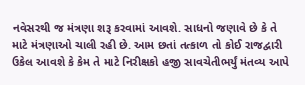નવેસરથી જ મંત્રણા શરૂ કરવામાં આવશે. સાધનો જણાવે છે કે તે માટે મંત્રણાઓ ચાલી રહી છે. આમ છતાં તત્કાળ તો કોઈ રાજદ્વારી ઉકેલ આવશે કે કેમ તે માટે નિરીક્ષકો હજી સાવચેતીભર્યું મંતવ્ય આપે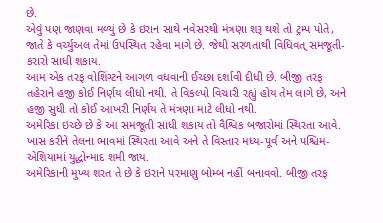છે.
એવું પણ જાણવા મળ્યું છે કે ઇરાન સાથે નવેસરથી મંત્રણા શરૂ થશે તો ટ્રમ્પ પોતે, જાતે કે વર્ચ્યુઅલ તેમાં ઉપસ્થિત રહેવા માગે છે. જેથી સરળતાથી વિધિવત્ સમજૂતી-કરારો સાધી શકાય.
આમ એક તરફ વોશિંગ્ટને આગળ વધવાની ઈચ્છા દર્શાવી દીધી છે. બીજી તરફ તહેરાને હજી કોઈ નિર્ણય લીધો નથી. તે વિકલ્પો વિચારી રહ્યું હોય તેમ લાગે છે, અને હજી સુધી તો કોઈ આખરી નિર્ણય તે મંત્રણા માટે લીધો નથી.
અમેરિકા ઇચ્છે છે કે આ સમજૂતી સાધી શકાય તો વૈશ્વિક બજારોમાં સ્થિરતા આવે. ખાસ કરીને તેલના ભાવમાં સ્થિરતા આવે અને તે વિસ્તાર મધ્ય-પૂર્વ અને પશ્ચિમ-એશિયામાં યુદ્ધોન્માદ શમી જાય.
અમેરિકાની મુખ્ય શરત તે છે કે ઇરાને પરમાણુ બોમ્બ નહીં બનાવવો. બીજી તરફ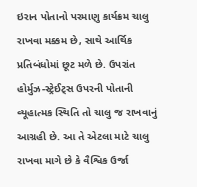ઇરાન પોતાનો પરમાણુ કાર્યક્રમ ચાલુ રાખવા મક્કમ છે, સાથે આર્થિક પ્રતિબંધોમાં છૂટ મળે છે. ઉપરાંત હોર્મુઝ-સ્ટ્રેઈટ્સ ઉપરની પોતાની વ્યૂહાત્મક સ્થિતિ તો ચાલુ જ રાખવાનું આગ્રહી છે. આ તે એટલા માટે ચાલુ રાખવા માગે છે કે વૈશ્વિક ઉર્જા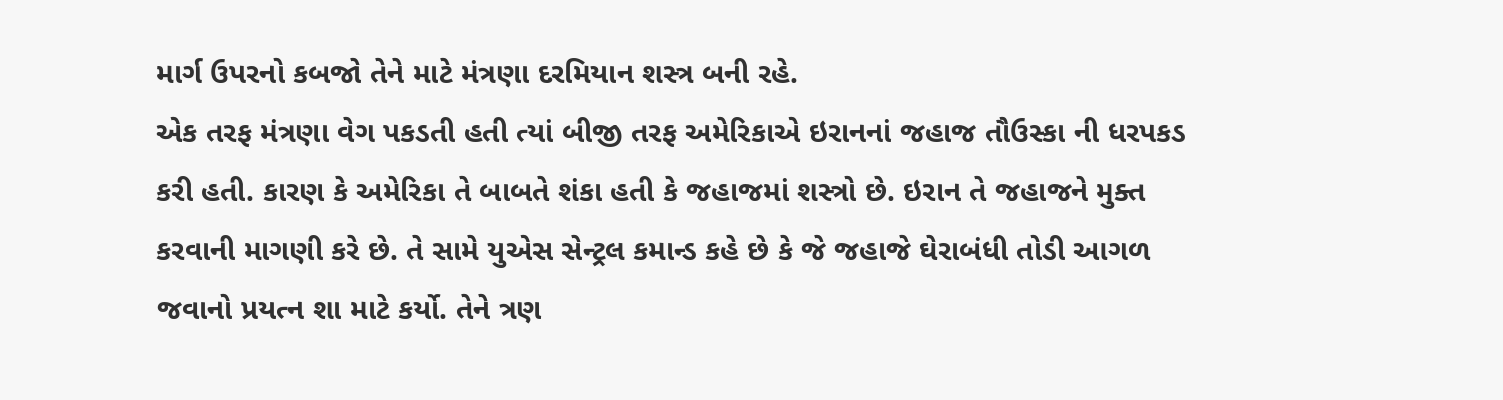માર્ગ ઉપરનો કબજો તેને માટે મંત્રણા દરમિયાન શસ્ત્ર બની રહે.
એક તરફ મંત્રણા વેગ પકડતી હતી ત્યાં બીજી તરફ અમેરિકાએ ઇરાનનાં જહાજ તૌઉસ્કા ની ધરપકડ કરી હતી. કારણ કે અમેરિકા તે બાબતે શંકા હતી કે જહાજમાં શસ્ત્રો છે. ઇરાન તે જહાજને મુક્ત કરવાની માગણી કરે છે. તે સામે યુએસ સેન્ટ્રલ કમાન્ડ કહે છે કે જે જહાજે ઘેરાબંધી તોડી આગળ જવાનો પ્રયત્ન શા માટે કર્યો. તેને ત્રણ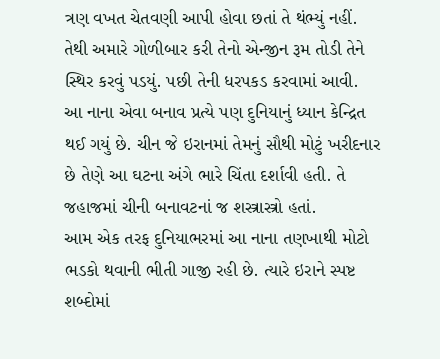ત્રણ વખત ચેતવણી આપી હોવા છતાં તે થંભ્યું નહીં. તેથી અમારે ગોળીબાર કરી તેનો એન્જીન રૂમ તોડી તેને સ્થિર કરવું પડયું. પછી તેની ધરપકડ કરવામાં આવી.
આ નાના એવા બનાવ પ્રત્યે પણ દુનિયાનું ધ્યાન કેન્દ્રિત થઈ ગયું છે. ચીન જે ઇરાનમાં તેમનું સૌથી મોટું ખરીદનાર છે તેણે આ ઘટના અંગે ભારે ચિંતા દર્શાવી હતી. તે જહાજમાં ચીની બનાવટનાં જ શસ્ત્રાસ્ત્રો હતાં.
આમ એક તરફ દુનિયાભરમાં આ નાના તણખાથી મોટો ભડકો થવાની ભીતી ગાજી રહી છે. ત્યારે ઇરાને સ્પષ્ટ શબ્દોમાં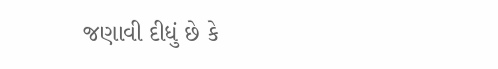જણાવી દીધું છે કે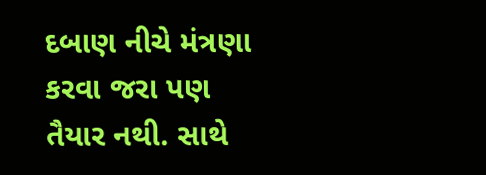દબાણ નીચે મંત્રણા કરવા જરા પણ તૈયાર નથી. સાથે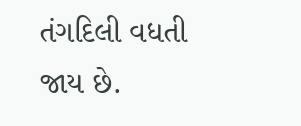તંગદિલી વધતી જાય છે.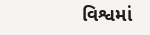વિશ્વમાં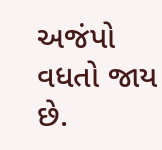અજંપો વધતો જાય છે.